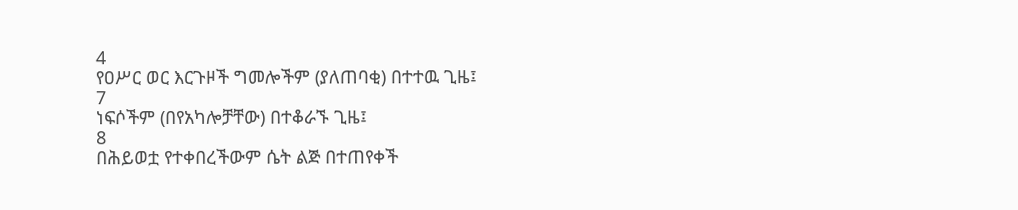4
የዐሥር ወር እርጉዞች ግመሎችም (ያለጠባቂ) በተተዉ ጊዜ፤
7
ነፍሶችም (በየአካሎቻቸው) በተቆራኙ ጊዜ፤
8
በሕይወቷ የተቀበረችውም ሴት ልጅ በተጠየቀች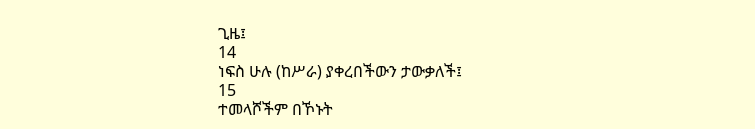ጊዜ፤
14
ነፍስ ሁሉ (ከሥራ) ያቀረበችውን ታውቃለች፤
15
ተመላሾችም በኾኑት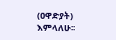(ዐዋድያት) እምላለሁ፡፡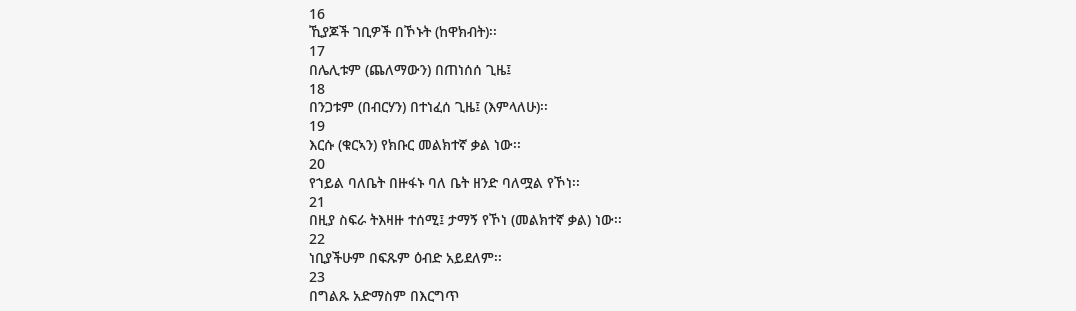16
ኺያጆች ገቢዎች በኾኑት (ከዋክብት)፡፡
17
በሌሊቱም (ጨለማውን) በጠነሰሰ ጊዜ፤
18
በንጋቱም (በብርሃን) በተነፈሰ ጊዜ፤ (እምላለሁ)፡፡
19
እርሱ (ቁርኣን) የክቡር መልክተኛ ቃል ነው፡፡
20
የኀይል ባለቤት በዙፋኑ ባለ ቤት ዘንድ ባለሟል የኾነ፡፡
21
በዚያ ስፍራ ትእዛዙ ተሰሚ፤ ታማኝ የኾነ (መልክተኛ ቃል) ነው፡፡
22
ነቢያችሁም በፍጹም ዕብድ አይደለም፡፡
23
በግልጹ አድማስም በእርግጥ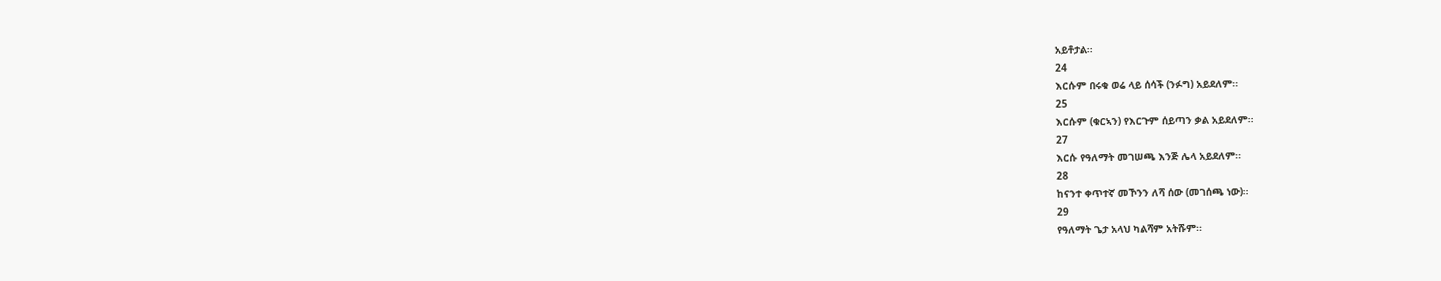አይቶታል፡፡
24
እርሱም በሩቁ ወሬ ላይ ሰሳች (ንፉግ) አይደለም፡፡
25
እርሱም (ቁርኣን) የእርጉም ሰይጣን ቃል አይደለም፡፡
27
እርሱ የዓለማት መገሠጫ እንጅ ሌላ አይደለም፡፡
28
ከናንተ ቀጥተኛ መኾንን ለሻ ሰው (መገሰጫ ነው)፡፡
29
የዓለማት ጌታ አላህ ካልሻም አትሹም፡፡